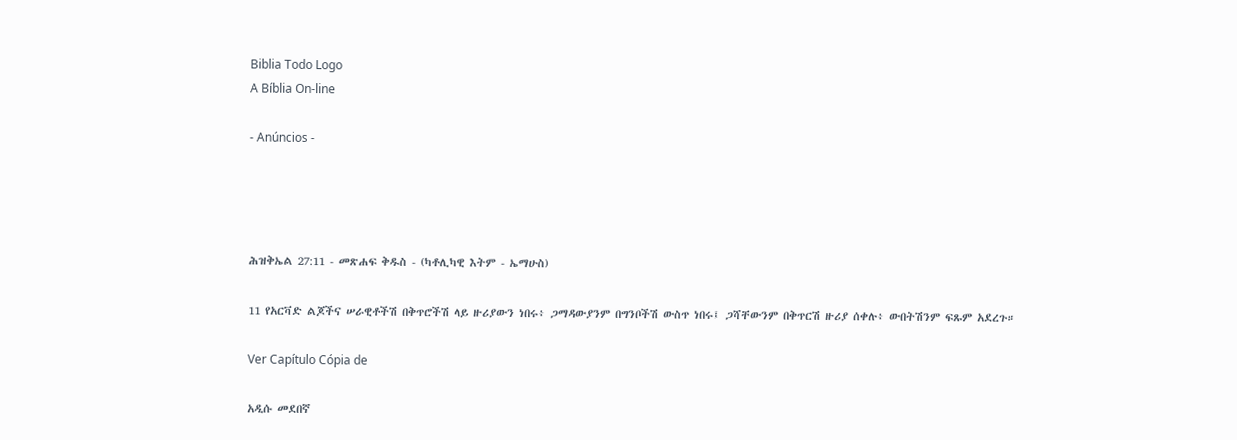Biblia Todo Logo
A Bíblia On-line

- Anúncios -




ሕዝቅኤል 27:11 - መጽሐፍ ቅዱስ - (ካቶሊካዊ እትም - ኤማሁስ)

11 የአርቫድ ልጆችና ሠራዊቶችሽ በቅጥሮችሽ ላይ ዙሪያውን ነበሩ፥ ጋማዳውያንም በግንቦችሽ ውስጥ ነበሩ፤ ጋሻቸውንም በቅጥርሽ ዙሪያ ሰቀሉ፥ ውበትሽንም ፍጹም አደረጉ።

Ver Capítulo Cópia de

አዲሱ መደበኛ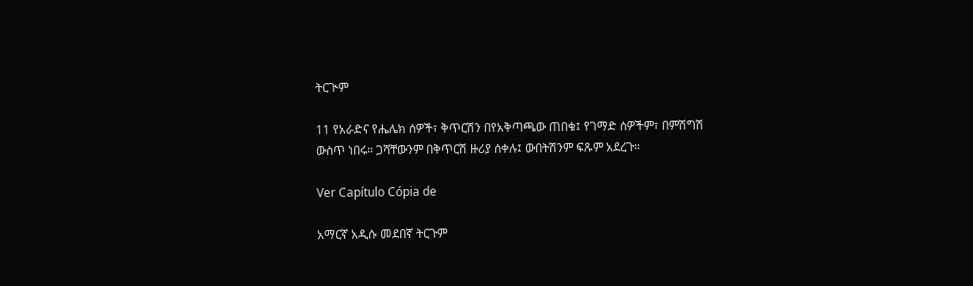ትርጒም

11 የአራድና የሔሌክ ሰዎች፣ ቅጥርሽን በየአቅጣጫው ጠበቁ፤ የገማድ ሰዎችም፣ በምሽግሽ ውስጥ ነበሩ። ጋሻቸውንም በቅጥርሽ ዙሪያ ሰቀሉ፤ ውበትሽንም ፍጹም አደረጉ።

Ver Capítulo Cópia de

አማርኛ አዲሱ መደበኛ ትርጉም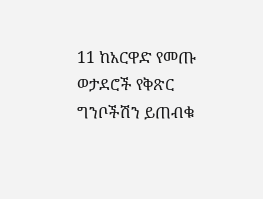11 ከአርዋድ የመጡ ወታደሮች የቅጽር ግንቦችሽን ይጠብቁ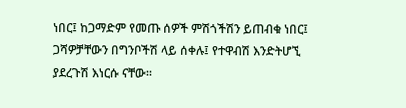ነበር፤ ከጋማድም የመጡ ሰዎች ምሽጎችሽን ይጠብቁ ነበር፤ ጋሻዎቻቸውን በግንቦችሽ ላይ ሰቀሉ፤ የተዋብሽ እንድትሆኚ ያደረጉሽ እነርሱ ናቸው።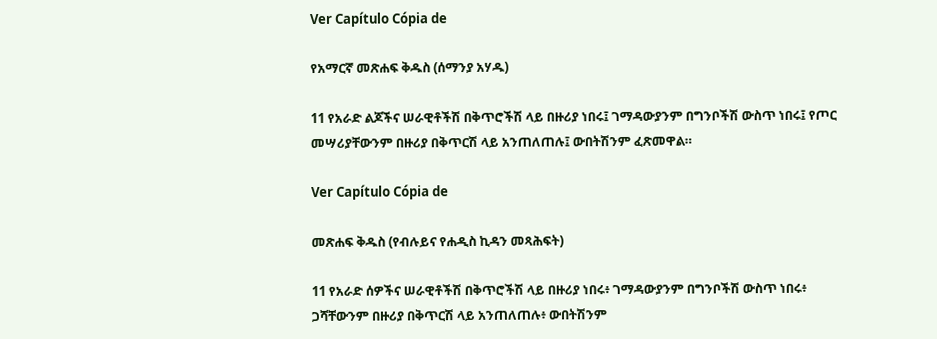Ver Capítulo Cópia de

የአማርኛ መጽሐፍ ቅዱስ (ሰማንያ አሃዱ)

11 የአራድ ልጆችና ሠራዊቶችሽ በቅጥሮችሽ ላይ በዙሪያ ነበሩ፤ ገማዳውያንም በግንቦችሽ ውስጥ ነበሩ፤ የጦር መሣሪያቸውንም በዙሪያ በቅጥርሽ ላይ አንጠለጠሉ፤ ውበትሽንም ፈጽመዋል።

Ver Capítulo Cópia de

መጽሐፍ ቅዱስ (የብሉይና የሐዲስ ኪዳን መጻሕፍት)

11 የአራድ ሰዎችና ሠራዊቶችሽ በቅጥሮችሽ ላይ በዙሪያ ነበሩ፥ ገማዳውያንም በግንቦችሽ ውስጥ ነበሩ፥ ጋሻቸውንም በዙሪያ በቅጥርሽ ላይ አንጠለጠሉ፥ ውበትሽንም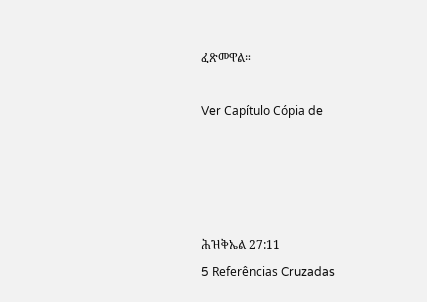ፈጽመዋል።

Ver Capítulo Cópia de




ሕዝቅኤል 27:11
5 Referências Cruzadas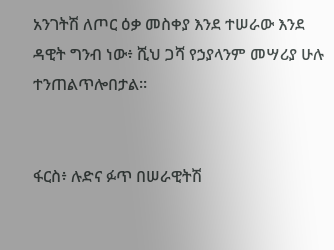አንገትሽ ለጦር ዕቃ መስቀያ እንደ ተሠራው እንደ ዳዊት ግንብ ነው፥ ሺህ ጋሻ የኃያላንም መሣሪያ ሁሉ ተንጠልጥሎበታል።


ፋርስ፥ ሉድና ፉጥ በሠራዊትሽ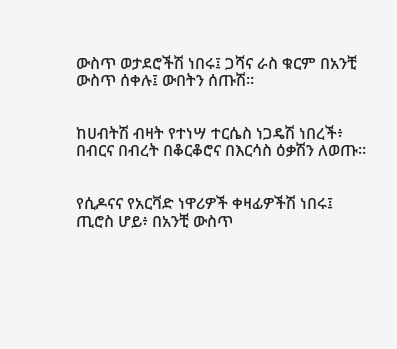ውስጥ ወታደሮችሽ ነበሩ፤ ጋሻና ራስ ቁርም በአንቺ ውስጥ ሰቀሉ፤ ውበትን ሰጡሽ።


ከሀብትሽ ብዛት የተነሣ ተርሴስ ነጋዴሽ ነበረች፥ በብርና በብረት በቆርቆሮና በእርሳስ ዕቃሽን ለወጡ።


የሲዶናና የአርቫድ ነዋሪዎች ቀዛፊዎችሽ ነበሩ፤ ጢሮስ ሆይ፥ በአንቺ ውስጥ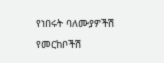የነበሩት ባለሙያዎችሽ የመርከቦችሽ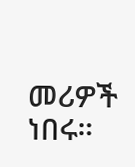መሪዎች ነበሩ።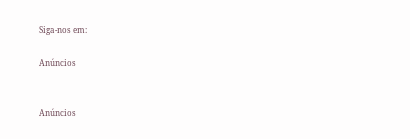Siga-nos em:

Anúncios


Anúncios